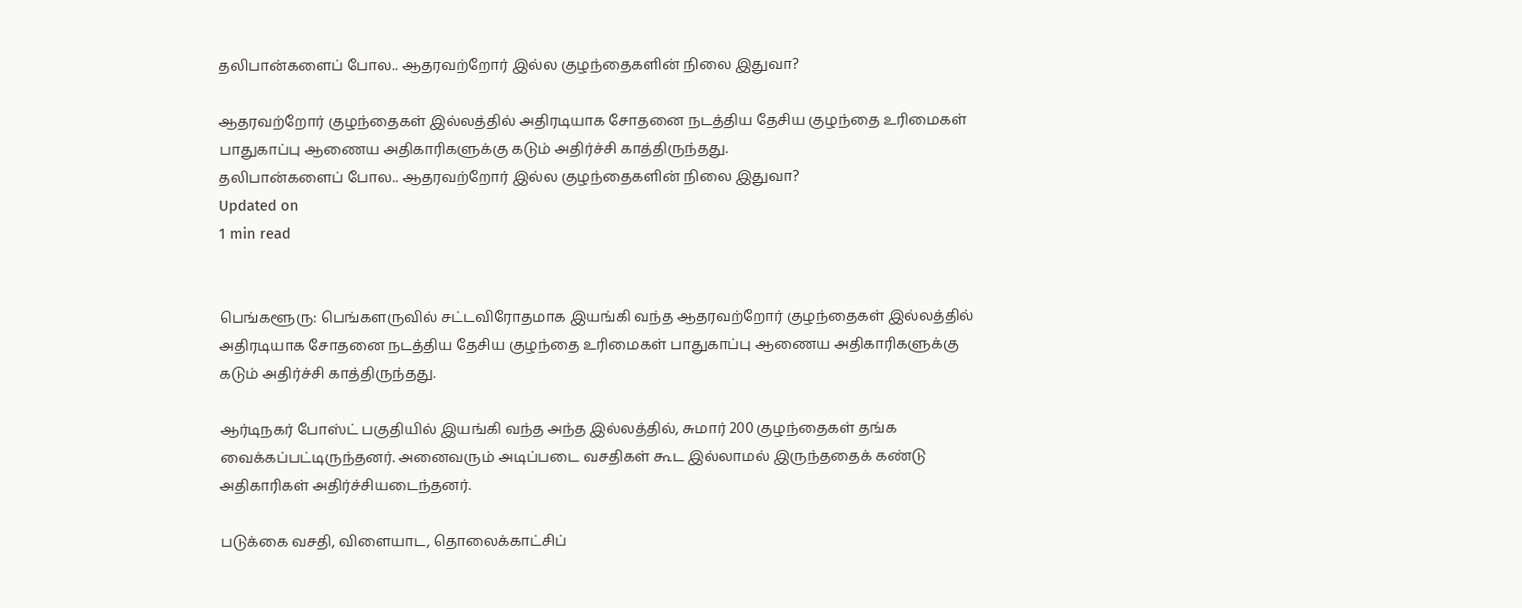தலிபான்களைப் போல.. ஆதரவற்றோர் இல்ல குழந்தைகளின் நிலை இதுவா?

ஆதரவற்றோர் குழந்தைகள் இல்லத்தில் அதிரடியாக சோதனை நடத்திய தேசிய குழந்தை உரிமைகள் பாதுகாப்பு ஆணைய அதிகாரிகளுக்கு கடும் அதிர்ச்சி காத்திருந்தது.
தலிபான்களைப் போல.. ஆதரவற்றோர் இல்ல குழந்தைகளின் நிலை இதுவா?
Updated on
1 min read


பெங்களூரு: பெங்களருவில் சட்டவிரோதமாக இயங்கி வந்த ஆதரவற்றோர் குழந்தைகள் இல்லத்தில் அதிரடியாக சோதனை நடத்திய தேசிய குழந்தை உரிமைகள் பாதுகாப்பு ஆணைய அதிகாரிகளுக்கு கடும் அதிர்ச்சி காத்திருந்தது.

ஆர்டிநகர் போஸ்ட் பகுதியில் இயங்கி வந்த அந்த இல்லத்தில், சுமார் 200 குழந்தைகள் தங்க வைக்கப்பட்டிருந்தனர். அனைவரும் அடிப்படை வசதிகள் கூட இல்லாமல் இருந்ததைக் கண்டு அதிகாரிகள் அதிர்ச்சியடைந்தனர்.

படுக்கை வசதி, விளையாட, தொலைக்காட்சிப்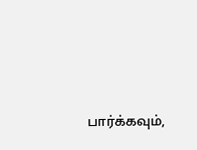பார்க்கவும்,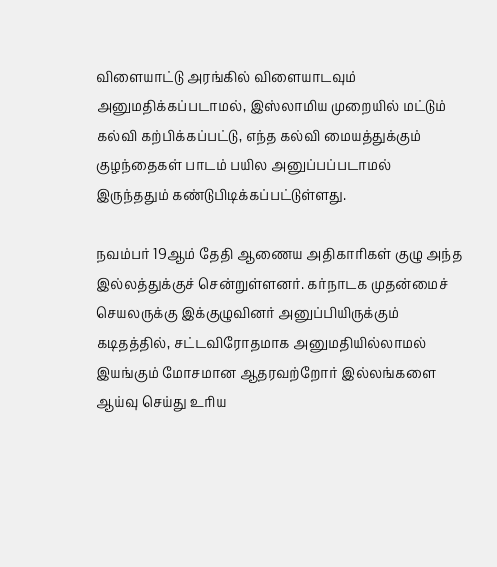விளையாட்டு அரங்கில் விளையாடவும் அனுமதிக்கப்படாமல், இஸ்லாமிய முறையில் மட்டும் கல்வி கற்பிக்கப்பட்டு, எந்த கல்வி மையத்துக்கும் குழந்தைகள் பாடம் பயில அனுப்பப்படாமல் இருந்ததும் கண்டுபிடிக்கப்பட்டுள்ளது.

நவம்பர் 19ஆம் தேதி ஆணைய அதிகாரிகள் குழு அந்த இல்லத்துக்குச் சென்றுள்ளனர். கர்நாடக முதன்மைச் செயலருக்கு இக்குழுவினர் அனுப்பியிருக்கும் கடிதத்தில், சட்டவிரோதமாக அனுமதியில்லாமல் இயங்கும் மோசமான ஆதரவற்றோர் இல்லங்களை ஆய்வு செய்து உரிய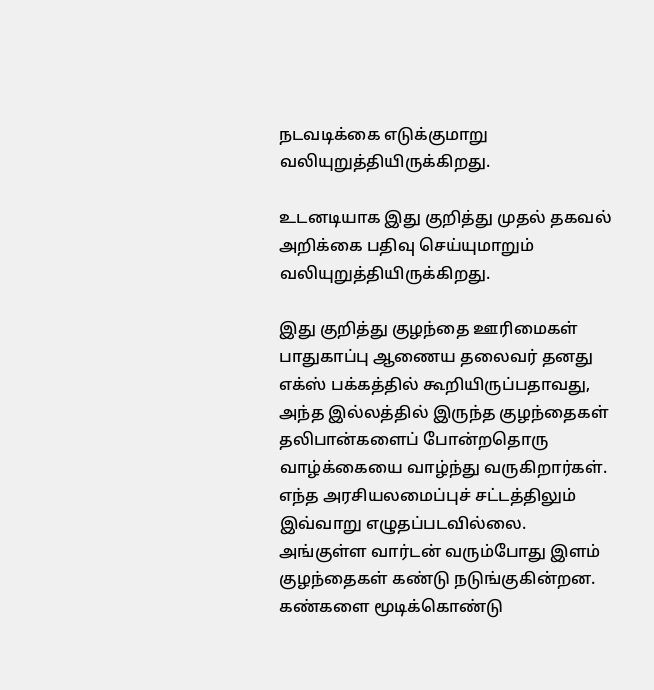நடவடிக்கை எடுக்குமாறு வலியுறுத்தியிருக்கிறது.

உடனடியாக இது குறித்து முதல் தகவல் அறிக்கை பதிவு செய்யுமாறும் வலியுறுத்தியிருக்கிறது.

இது குறித்து குழந்தை ஊரிமைகள் பாதுகாப்பு ஆணைய தலைவர் தனது எக்ஸ் பக்கத்தில் கூறியிருப்பதாவது, அந்த இல்லத்தில் இருந்த குழந்தைகள் தலிபான்களைப் போன்றதொரு வாழ்க்கையை வாழ்ந்து வருகிறார்கள். எந்த அரசியலமைப்புச் சட்டத்திலும் இவ்வாறு எழுதப்படவில்லை. அங்குள்ள வார்டன் வரும்போது இளம் குழந்தைகள் கண்டு நடுங்குகின்றன. கண்களை மூடிக்கொண்டு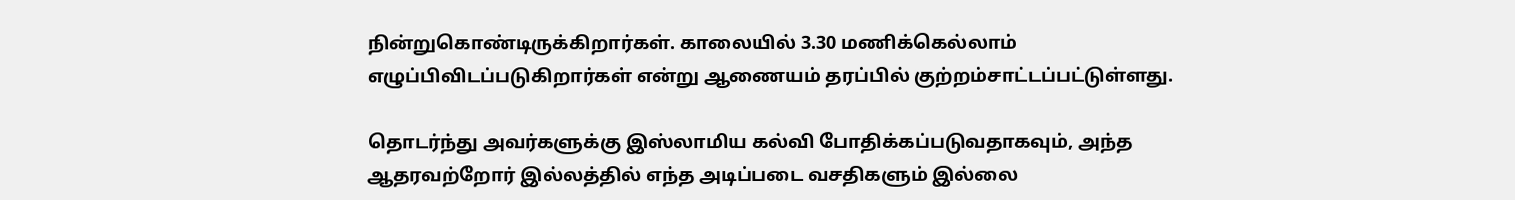நின்றுகொண்டிருக்கிறார்கள். காலையில் 3.30 மணிக்கெல்லாம் எழுப்பிவிடப்படுகிறார்கள் என்று ஆணையம் தரப்பில் குற்றம்சாட்டப்பட்டுள்ளது.

தொடர்ந்து அவர்களுக்கு இஸ்லாமிய கல்வி போதிக்கப்படுவதாகவும், அந்த ஆதரவற்றோர் இல்லத்தில் எந்த அடிப்படை வசதிகளும் இல்லை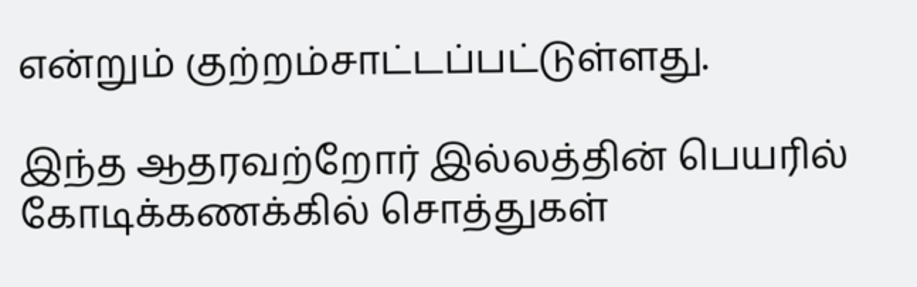என்றும் குற்றம்சாட்டப்பட்டுள்ளது.

இந்த ஆதரவற்றோர் இல்லத்தின் பெயரில் கோடிக்கணக்கில் சொத்துகள்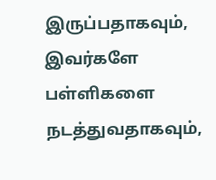இருப்பதாகவும், இவர்களே பள்ளிகளை நடத்துவதாகவும்,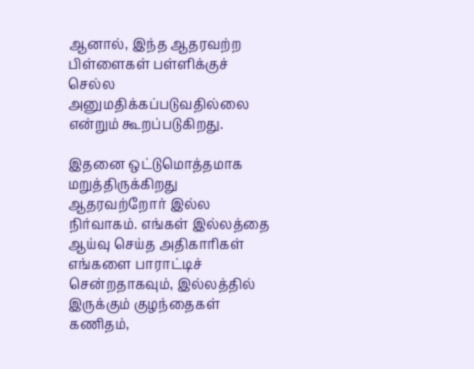ஆனால், இந்த ஆதரவற்ற பிள்ளைகள் பள்ளிக்குச் செல்ல அனுமதிக்கப்படுவதில்லை என்றும் கூறப்படுகிறது.

இதனை ஒட்டுமொத்தமாக மறுத்திருக்கிறது ஆதரவற்றோர் இல்ல நிர்வாகம். எங்கள் இல்லத்தை ஆய்வு செய்த அதிகாரிகள் எங்களை பாராட்டிச் சென்றதாகவும், இல்லத்தில் இருக்கும் குழந்தைகள் கணிதம்,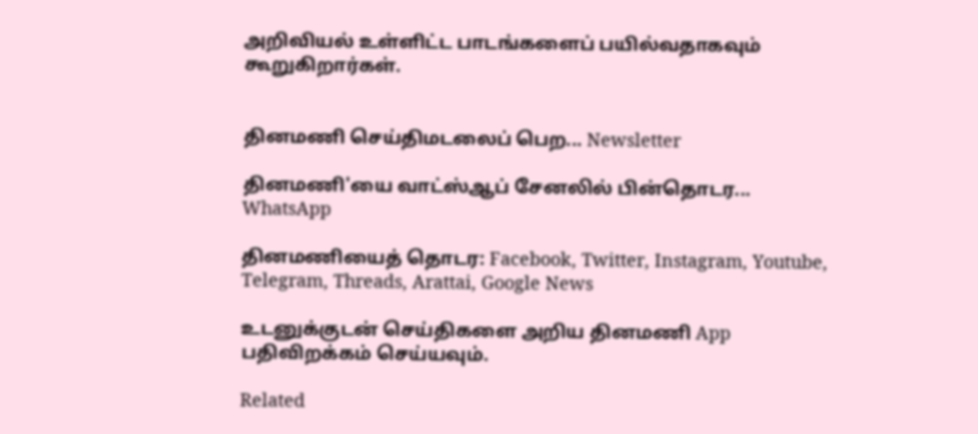அறிவியல் உள்ளிட்ட பாடங்களைப் பயில்வதாகவும் கூறுகிறார்கள்.


தினமணி செய்திமடலைப் பெற... Newsletter

தினமணி'யை வாட்ஸ்ஆப் சேனலில் பின்தொடர... WhatsApp

தினமணியைத் தொடர: Facebook, Twitter, Instagram, Youtube, Telegram, Threads, Arattai, Google News

உடனுக்குடன் செய்திகளை அறிய தினமணி App பதிவிறக்கம் செய்யவும்.

Related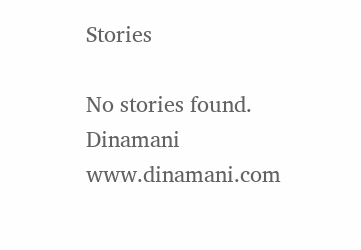Stories

No stories found.
Dinamani
www.dinamani.com